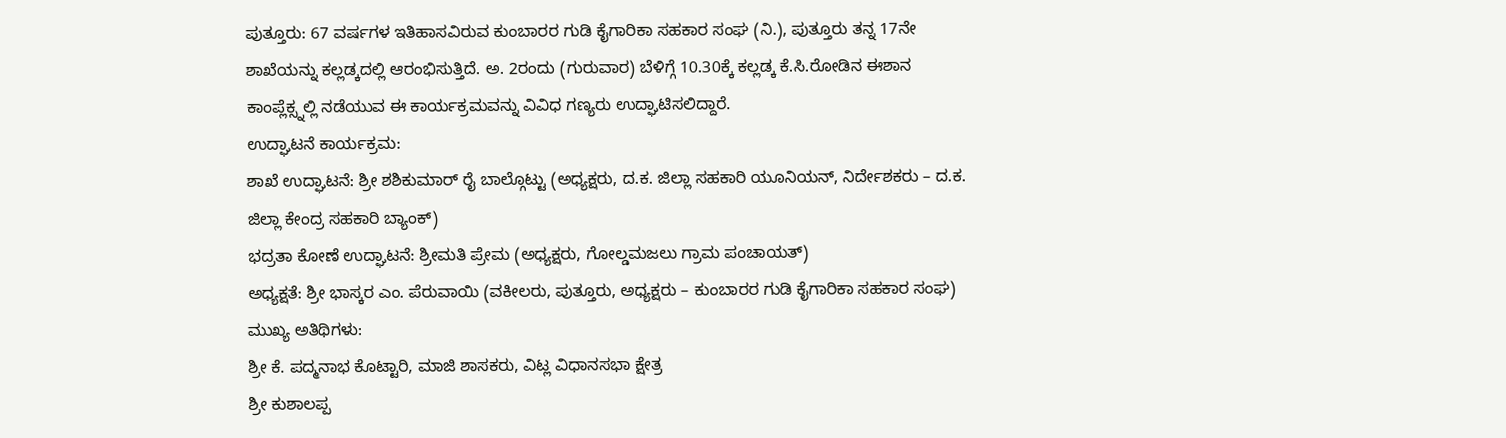ಪುತ್ತೂರು: 67 ವರ್ಷಗಳ ಇತಿಹಾಸವಿರುವ ಕುಂಬಾರರ ಗುಡಿ ಕೈಗಾರಿಕಾ ಸಹಕಾರ ಸಂಘ (ನಿ.), ಪುತ್ತೂರು ತನ್ನ 17ನೇ ಶಾಖೆಯನ್ನು ಕಲ್ಲಡ್ಕದಲ್ಲಿ ಆರಂಭಿಸುತ್ತಿದೆ. ಅ. 2ರಂದು (ಗುರುವಾರ) ಬೆಳಿಗ್ಗೆ 10.30ಕ್ಕೆ ಕಲ್ಲಡ್ಕ ಕೆ.ಸಿ.ರೋಡಿನ ಈಶಾನ ಕಾಂಪ್ಲೆಕ್ಸ್ನಲ್ಲಿ ನಡೆಯುವ ಈ ಕಾರ್ಯಕ್ರಮವನ್ನು ವಿವಿಧ ಗಣ್ಯರು ಉದ್ಘಾಟಿಸಲಿದ್ದಾರೆ.
ಉದ್ಘಾಟನೆ ಕಾರ್ಯಕ್ರಮ:
ಶಾಖೆ ಉದ್ಘಾಟನೆ: ಶ್ರೀ ಶಶಿಕುಮಾರ್ ರೈ ಬಾಲ್ಗೊಟ್ಟು (ಅಧ್ಯಕ್ಷರು, ದ.ಕ. ಜಿಲ್ಲಾ ಸಹಕಾರಿ ಯೂನಿಯನ್, ನಿರ್ದೇಶಕರು – ದ.ಕ. ಜಿಲ್ಲಾ ಕೇಂದ್ರ ಸಹಕಾರಿ ಬ್ಯಾಂಕ್)
ಭದ್ರತಾ ಕೋಣೆ ಉದ್ಘಾಟನೆ: ಶ್ರೀಮತಿ ಪ್ರೇಮ (ಅಧ್ಯಕ್ಷರು, ಗೋಲ್ಡಮಜಲು ಗ್ರಾಮ ಪಂಚಾಯತ್)
ಅಧ್ಯಕ್ಷತೆ: ಶ್ರೀ ಭಾಸ್ಕರ ಎಂ. ಪೆರುವಾಯಿ (ವಕೀಲರು, ಪುತ್ತೂರು, ಅಧ್ಯಕ್ಷರು – ಕುಂಬಾರರ ಗುಡಿ ಕೈಗಾರಿಕಾ ಸಹಕಾರ ಸಂಘ)
ಮುಖ್ಯ ಅತಿಥಿಗಳು:
ಶ್ರೀ ಕೆ. ಪದ್ಮನಾಭ ಕೊಟ್ಟಾರಿ, ಮಾಜಿ ಶಾಸಕರು, ವಿಟ್ಲ ವಿಧಾನಸಭಾ ಕ್ಷೇತ್ರ
ಶ್ರೀ ಕುಶಾಲಪ್ಪ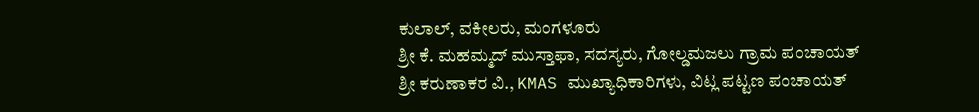ಕುಲಾಲ್, ವಕೀಲರು, ಮಂಗಳೂರು
ಶ್ರೀ ಕೆ. ಮಹಮ್ಮದ್ ಮುಸ್ತಾಫಾ, ಸದಸ್ಯರು, ಗೋಲ್ಡಮಜಲು ಗ್ರಾಮ ಪಂಚಾಯತ್
ಶ್ರೀ ಕರುಣಾಕರ ವಿ., KMAS ಮುಖ್ಯಾಧಿಕಾರಿಗಳು, ವಿಟ್ಲ ಪಟ್ಟಣ ಪಂಚಾಯತ್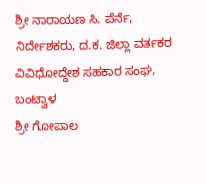ಶ್ರೀ ನಾರಾಯಣ ಸಿ. ಪೆರ್ನೆ, ನಿರ್ದೇಶಕರು, ದ.ಕ. ಜಿಲ್ಲಾ ವರ್ತಕರ ವಿವಿಧೋದ್ದೇಶ ಸಹಕಾರ ಸಂಘ, ಬಂಟ್ವಾಳ
ಶ್ರೀ ಗೋಪಾಲ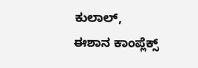ಕುಲಾಲ್, ಈಶಾನ ಕಾಂಪ್ಲೆಕ್ಸ್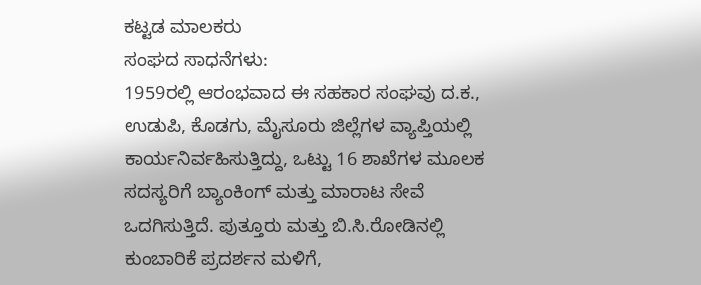ಕಟ್ಟಡ ಮಾಲಕರು
ಸಂಘದ ಸಾಧನೆಗಳು:
1959ರಲ್ಲಿ ಆರಂಭವಾದ ಈ ಸಹಕಾರ ಸಂಘವು ದ.ಕ., ಉಡುಪಿ, ಕೊಡಗು, ಮೈಸೂರು ಜಿಲ್ಲೆಗಳ ವ್ಯಾಪ್ತಿಯಲ್ಲಿ ಕಾರ್ಯನಿರ್ವಹಿಸುತ್ತಿದ್ದು, ಒಟ್ಟು 16 ಶಾಖೆಗಳ ಮೂಲಕ ಸದಸ್ಯರಿಗೆ ಬ್ಯಾಂಕಿಂಗ್ ಮತ್ತು ಮಾರಾಟ ಸೇವೆ ಒದಗಿಸುತ್ತಿದೆ. ಪುತ್ತೂರು ಮತ್ತು ಬಿ.ಸಿ.ರೋಡಿನಲ್ಲಿ ಕುಂಬಾರಿಕೆ ಪ್ರದರ್ಶನ ಮಳಿಗೆ,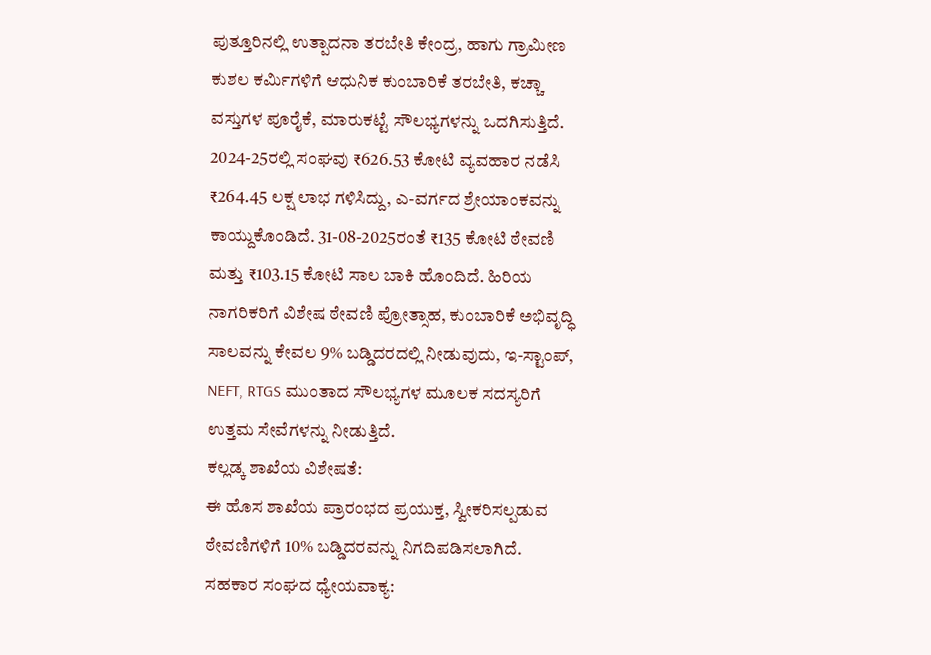ಪುತ್ತೂರಿನಲ್ಲಿ ಉತ್ಪಾದನಾ ತರಬೇತಿ ಕೇಂದ್ರ, ಹಾಗು ಗ್ರಾಮೀಣ ಕುಶಲ ಕರ್ಮಿಗಳಿಗೆ ಆಧುನಿಕ ಕುಂಬಾರಿಕೆ ತರಬೇತಿ, ಕಚ್ಚಾ ವಸ್ತುಗಳ ಪೂರೈಕೆ, ಮಾರುಕಟ್ಟೆ ಸೌಲಭ್ಯಗಳನ್ನು ಒದಗಿಸುತ್ತಿದೆ.
2024-25ರಲ್ಲಿ ಸಂಘವು ₹626.53 ಕೋಟಿ ವ್ಯವಹಾರ ನಡೆಸಿ ₹264.45 ಲಕ್ಷ ಲಾಭ ಗಳಿಸಿದ್ದು, ಎ-ವರ್ಗದ ಶ್ರೇಯಾಂಕವನ್ನು ಕಾಯ್ದುಕೊಂಡಿದೆ. 31-08-2025ರಂತೆ ₹135 ಕೋಟಿ ಠೇವಣಿ ಮತ್ತು ₹103.15 ಕೋಟಿ ಸಾಲ ಬಾಕಿ ಹೊಂದಿದೆ. ಹಿರಿಯ ನಾಗರಿಕರಿಗೆ ವಿಶೇಷ ಠೇವಣಿ ಪ್ರೋತ್ಸಾಹ, ಕುಂಬಾರಿಕೆ ಅಭಿವೃದ್ಧಿ ಸಾಲವನ್ನು ಕೇವಲ 9% ಬಡ್ಡಿದರದಲ್ಲಿ ನೀಡುವುದು, ಇ-ಸ್ಟಾಂಪ್, NEFT, RTGS ಮುಂತಾದ ಸೌಲಭ್ಯಗಳ ಮೂಲಕ ಸದಸ್ಯರಿಗೆ ಉತ್ತಮ ಸೇವೆಗಳನ್ನು ನೀಡುತ್ತಿದೆ.
ಕಲ್ಲಡ್ಕ ಶಾಖೆಯ ವಿಶೇಷತೆ:
ಈ ಹೊಸ ಶಾಖೆಯ ಪ್ರಾರಂಭದ ಪ್ರಯುಕ್ತ, ಸ್ವೀಕರಿಸಲ್ಪಡುವ ಠೇವಣಿಗಳಿಗೆ 10% ಬಡ್ಡಿದರವನ್ನು ನಿಗದಿಪಡಿಸಲಾಗಿದೆ.
ಸಹಕಾರ ಸಂಘದ ಧ್ಯೇಯವಾಕ್ಯ: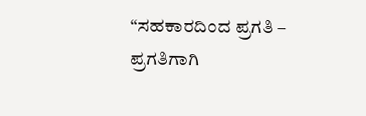“ಸಹಕಾರದಿಂದ ಪ್ರಗತಿ – ಪ್ರಗತಿಗಾಗಿ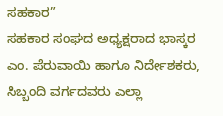ಸಹಕಾರ”
ಸಹಕಾರ ಸಂಘದ ಅಧ್ಯಕ್ಷರಾದ ಭಾಸ್ಕರ ಎಂ. ಪೆರುವಾಯಿ ಹಾಗೂ ನಿರ್ದೇಶಕರು, ಸಿಬ್ಬಂದಿ ವರ್ಗದವರು ಎಲ್ಲಾ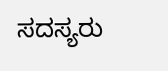ಸದಸ್ಯರು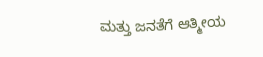ಮತ್ತು ಜನತೆಗೆ ಆತ್ಮೀಯ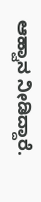ಆಹ್ವಾನ ನೀಡಿದ್ದಾರೆ.